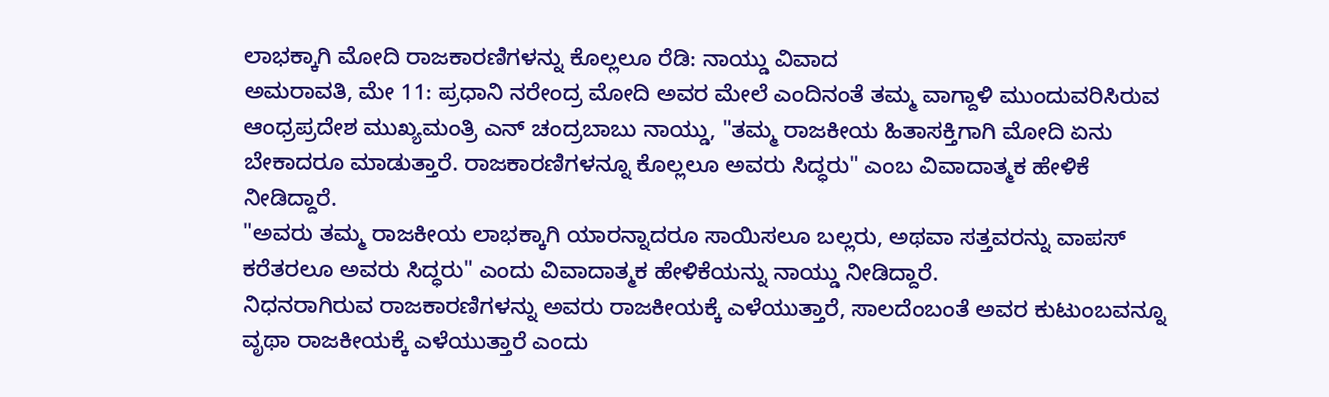ಲಾಭಕ್ಕಾಗಿ ಮೋದಿ ರಾಜಕಾರಣಿಗಳನ್ನು ಕೊಲ್ಲಲೂ ರೆಡಿ: ನಾಯ್ಡು ವಿವಾದ
ಅಮರಾವತಿ, ಮೇ 11: ಪ್ರಧಾನಿ ನರೇಂದ್ರ ಮೋದಿ ಅವರ ಮೇಲೆ ಎಂದಿನಂತೆ ತಮ್ಮ ವಾಗ್ದಾಳಿ ಮುಂದುವರಿಸಿರುವ ಆಂಧ್ರಪ್ರದೇಶ ಮುಖ್ಯಮಂತ್ರಿ ಎನ್ ಚಂದ್ರಬಾಬು ನಾಯ್ಡು, "ತಮ್ಮ ರಾಜಕೀಯ ಹಿತಾಸಕ್ತಿಗಾಗಿ ಮೋದಿ ಏನು ಬೇಕಾದರೂ ಮಾಡುತ್ತಾರೆ. ರಾಜಕಾರಣಿಗಳನ್ನೂ ಕೊಲ್ಲಲೂ ಅವರು ಸಿದ್ಧರು" ಎಂಬ ವಿವಾದಾತ್ಮಕ ಹೇಳಿಕೆ ನೀಡಿದ್ದಾರೆ.
"ಅವರು ತಮ್ಮ ರಾಜಕೀಯ ಲಾಭಕ್ಕಾಗಿ ಯಾರನ್ನಾದರೂ ಸಾಯಿಸಲೂ ಬಲ್ಲರು, ಅಥವಾ ಸತ್ತವರನ್ನು ವಾಪಸ್ ಕರೆತರಲೂ ಅವರು ಸಿದ್ಧರು" ಎಂದು ವಿವಾದಾತ್ಮಕ ಹೇಳಿಕೆಯನ್ನು ನಾಯ್ಡು ನೀಡಿದ್ದಾರೆ.
ನಿಧನರಾಗಿರುವ ರಾಜಕಾರಣಿಗಳನ್ನು ಅವರು ರಾಜಕೀಯಕ್ಕೆ ಎಳೆಯುತ್ತಾರೆ, ಸಾಲದೆಂಬಂತೆ ಅವರ ಕುಟುಂಬವನ್ನೂ ವೃಥಾ ರಾಜಕೀಯಕ್ಕೆ ಎಳೆಯುತ್ತಾರೆ ಎಂದು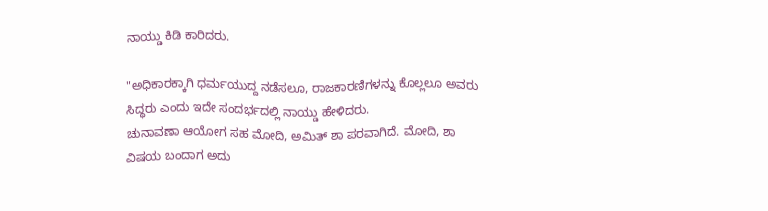ನಾಯ್ಡು ಕಿಡಿ ಕಾರಿದರು.

"ಅಧಿಕಾರಕ್ಕಾಗಿ ಧರ್ಮಯುದ್ದ ನಡೆಸಲೂ, ರಾಜಕಾರಣಿಗಳನ್ನು ಕೊಲ್ಲಲೂ ಅವರು ಸಿದ್ಧರು ಎಂದು ಇದೇ ಸಂದರ್ಭದಲ್ಲಿ ನಾಯ್ಡು ಹೇಳಿದರು.
ಚುನಾವಣಾ ಆಯೋಗ ಸಹ ಮೋದಿ, ಅಮಿತ್ ಶಾ ಪರವಾಗಿದೆ. ಮೋದಿ, ಶಾ ವಿಷಯ ಬಂದಾಗ ಅದು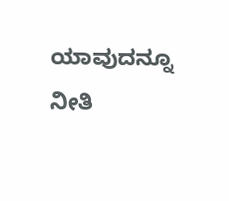ಯಾವುದನ್ನೂ ನೀತಿ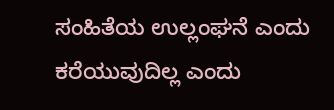ಸಂಹಿತೆಯ ಉಲ್ಲಂಘನೆ ಎಂದು ಕರೆಯುವುದಿಲ್ಲ ಎಂದು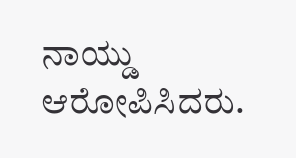ನಾಯ್ಡು ಆರೋಪಿಸಿದರು.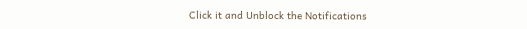Click it and Unblock the Notifications